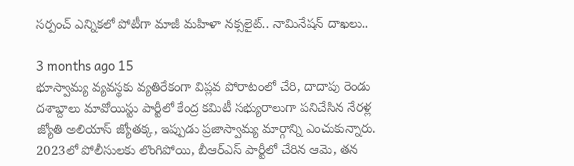సర్పంచ్ ఎన్నికలో పోటీగా మాజీ మహిళా నక్సలైట్.. నామినేషన్ దాఖలు..

3 months ago 15
భూస్వామ్య వ్యవస్థకు వ్యతిరేకంగా విప్లవ పోరాటంలో చేరి, దాదాపు రెండు దశాబ్దాలు మావోయిస్టు పార్టీలో కేంద్ర కమిటీ సభ్యురాలుగా పనిచేసిన నేరళ్ల జ్యోతి అలియాస్ జ్యోతక్క, ఇప్పుడు ప్రజాస్వామ్య మార్గాన్ని ఎంచుకున్నారు. 2023లో పోలీసులకు లొంగిపోయి, బీఆర్ఎస్ పార్టీలో చేరిన ఆమె, తన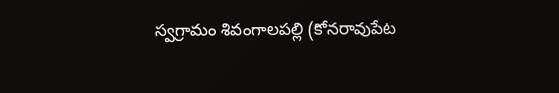స్వగ్రామం శివంగాలపల్లి (కోనరావుపేట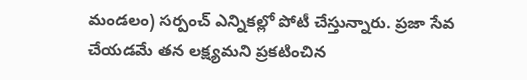మండలం) సర్పంచ్ ఎన్నికల్లో పోటీ చేస్తున్నారు. ప్రజా సేవ చేయడమే తన లక్ష్యమని ప్రకటించిన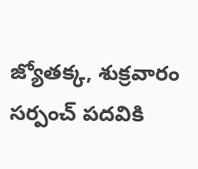జ్యోతక్క, శుక్రవారం సర్పంచ్ పదవికి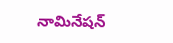నామినేషన్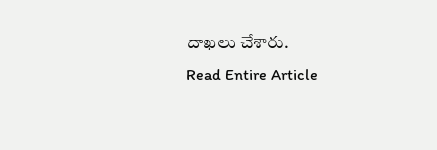దాఖలు చేశారు.
Read Entire Article